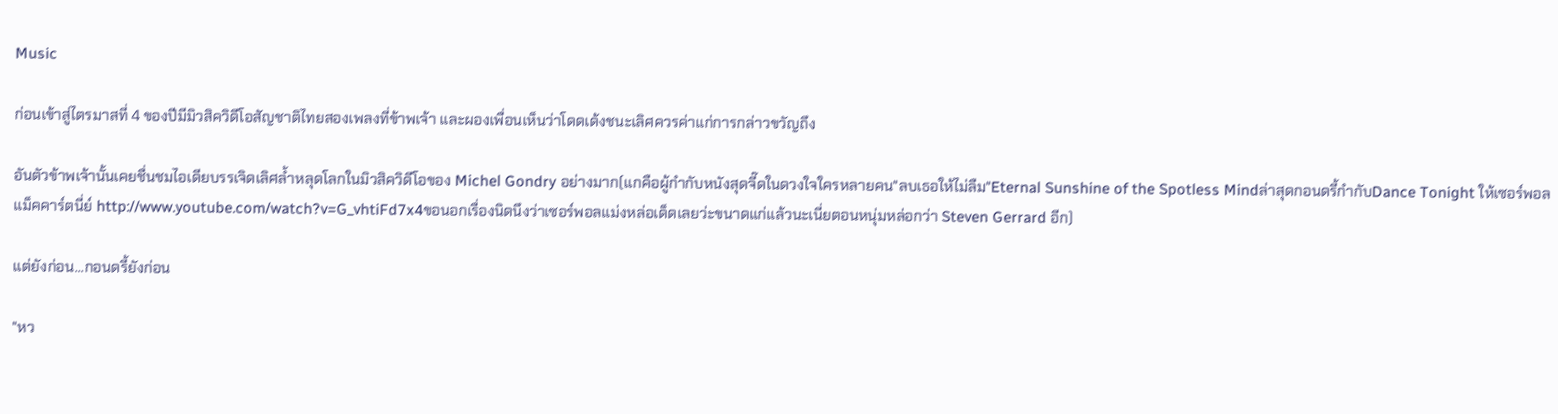Music

ก่อนเข้าสู่ไตรมาสที่ 4 ของปีมีมิวสิควิดีโอสัญชาติไทยสองเพลงที่ข้าพเจ้า และผองเพื่อนเห็นว่าโดดเด้งชนะเลิศควรค่าแก่การกล่าวขวัญถึง

อันตัวข้าพเจ้านั้นเคยชื่นชมไอเดียบรรเจิดเลิศล้ำหลุดโลกในมิวสิควิดีโอของ Michel Gondry อย่างมาก(แกคือผู้กำกับหนังสุดจี๊ดในดวงใจใครหลายคน"ลบเธอให้ไม่ลืม"Eternal Sunshine of the Spotless Mindล่าสุดกอนดรี้กำกับDance Tonight ให้เซอร์พอล แม็คคาร์ตนี่ย์ http://www.youtube.com/watch?v=G_vhtiFd7x4ขอนอกเรื่องนิดนึงว่าเซอร์พอลแม่งหล่อเด็ดเลยว่ะขนาดแก่แล้วนะเนี่ยตอนหนุ่มหล่อกว่า Steven Gerrard อีก)

แต่ยังก่อน...กอนดรี้ยังก่อน

"หว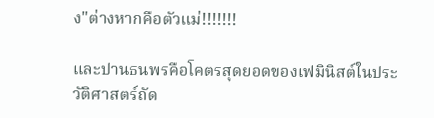ง"ต่างหากคือตัวแม่!!!!!!!

และปานธนพรคือโคตรสุดยอดของเฟมินิสต์ในประวัติศาสตร์ถัด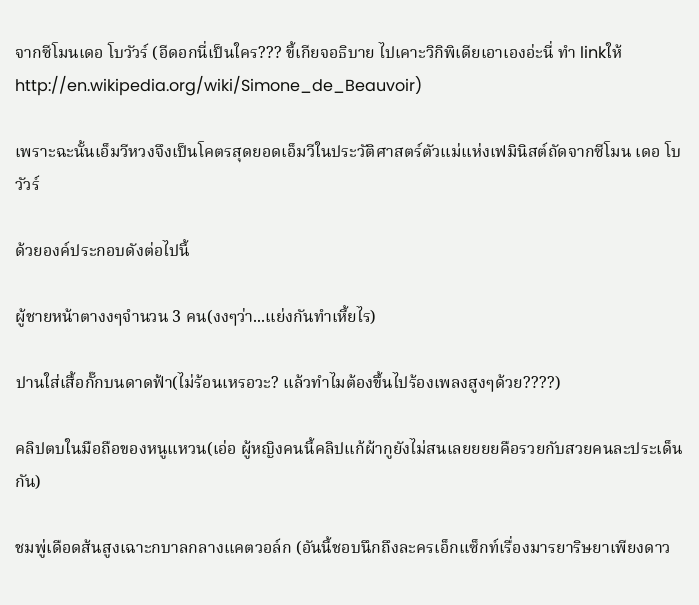จากซีโมนเดอ โบวัวร์ (อีดอกนี่เป็นใคร??? ขี้เกียจอธิบาย ไปเคาะวิกิพิเดียเอาเองอ่ะนี่ ทำ linkให้ http://en.wikipedia.org/wiki/Simone_de_Beauvoir)

เพราะฉะนั้นเอ็มวีหวงจึงเป็นโคตรสุดยอดเอ็มวีในประวัติศาสตร์ตัวแม่แห่งเฟมินิสต์ถัดจากซีโมน เดอ โบวัวร์

ด้วยองค์ประกอบดังต่อไปนี้

ผู้ชายหน้าตางงๆจำนวน 3 คน(งงๆว่า...แย่งกันทำเหี้ยไร)

ปานใส่เสื้อกั๊กบนดาดฟ้า(ไม่ร้อนเหรอวะ? แล้วทำไมต้องขึ้นไปร้องเพลงสูงๆด้วย????)

คลิปตบในมือถือของหนูแหวน(เอ่อ ผู้หญิงคนนี้คลิปแก้ผ้ากูยังไม่สนเลยยยยคือรวยกับสวยคนละประเด็นกัน)

ชมพู่เดือดส้นสูงเฉาะกบาลกลางแคตวอล์ก (อันนี้ชอบนึกถึงละครเอ็กแซ็กท์เรื่องมารยาริษยาเพียงดาว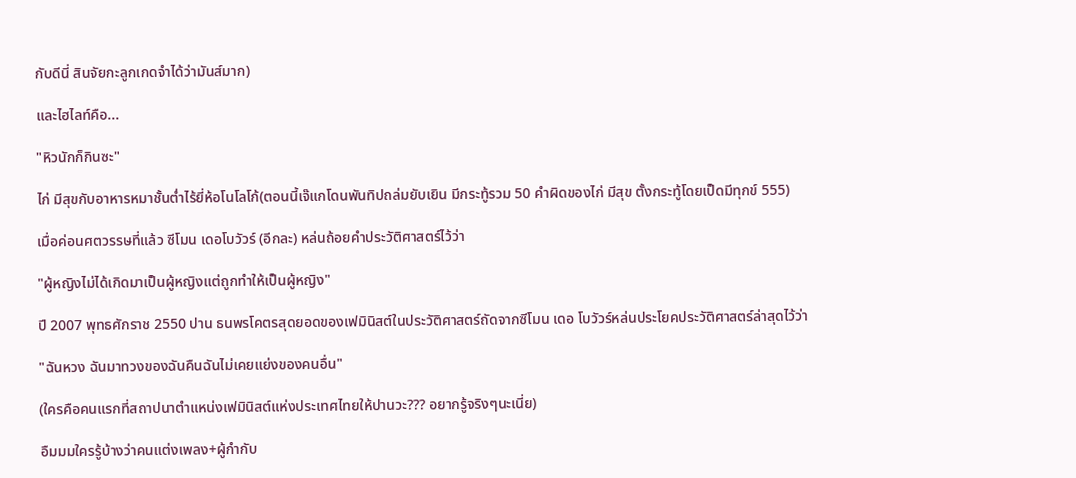กับดีนี่ สินจัยกะลูกเกดจำได้ว่ามันส์มาก)

และไฮไลท์คือ...

"หิวนักก็กินซะ"

ไก่ มีสุขกับอาหารหมาชั้นต่ำไร้ยี่ห้อโนโลโก้(ตอนนี้เจ๊แกโดนพันทิปถล่มยับเยิน มีกระทู้รวม 50 คำผิดของไก่ มีสุข ตั้งกระทู้โดยเป็ดมีทุกข์ 555)

เมื่อค่อนศตวรรษที่แล้ว ซีโมน เดอโบวัวร์ (อีกละ) หล่นถ้อยคำประวัติศาสตร์ไว้ว่า

"ผู้หญิงไม่ได้เกิดมาเป็นผู้หญิงแต่ถูกทำให้เป็นผู้หญิง"

ปี 2007 พุทธศักราช 2550 ปาน ธนพรโคตรสุดยอดของเฟมินิสต์ในประวัติศาสตร์ถัดจากซีโมน เดอ โบวัวร์หล่นประโยคประวัติศาสตร์ล่าสุดไว้ว่า

"ฉันหวง ฉันมาทวงของฉันคืนฉันไม่เคยแย่งของคนอื่น"

(ใครคือคนแรกที่สถาปนาตำแหน่งเฟมินิสต์แห่งประเทศไทยให้ปานวะ??? อยากรู้จริงๆนะเนี่ย)

อืมมมใครรู้บ้างว่าคนแต่งเพลง+ผู้กำกับ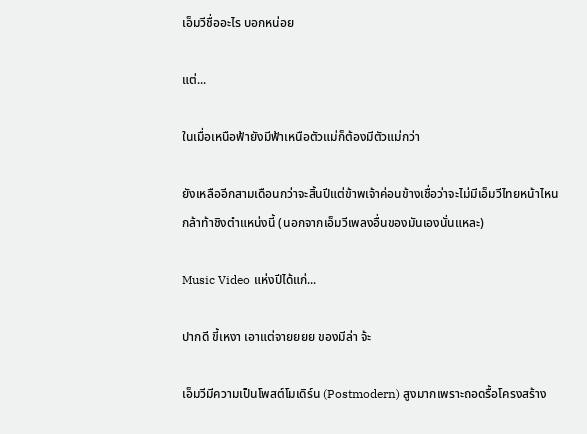เอ็มวีชื่ออะไร บอกหน่อย

แต่...

ในเมื่อเหนือฟ้ายังมีฟ้าเหนือตัวแม่ก็ต้องมีตัวแม่กว่า

ยังเหลืออีกสามเดือนกว่าจะสิ้นปีแต่ข้าพเจ้าค่อนข้างเชื่อว่าจะไม่มีเอ็มวีไทยหน้าไหนกล้าท้าชิงตำแหน่งนี้ (นอกจากเอ็มวีเพลงอื่นของมันเองนั่นแหละ)

Music Video แห่งปีได้แก่...

ปากดี ขี้เหงา เอาแต่จายยยย ของมีล่า จ้ะ

เอ็มวีมีความเป็นโพสต์โมเดิร์น (Postmodern) สูงมากเพราะถอดรื้อโครงสร้าง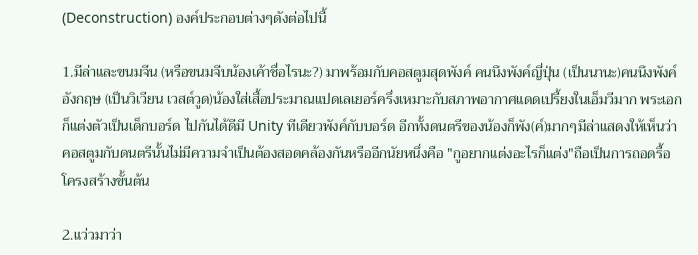(Deconstruction) องค์ประกอบต่างๆดังต่อไปนี้

1.มีล่าและขนมจีน (หรือขนมจีบน้องเค้าชื่อไรนะ?) มาพร้อมกับคอสตูมสุดพังค์ คนนึงพังค์ญี่ปุ่น (เป็นนานะ)คนนึงพังค์อังกฤษ (เป็นวิเวียน เวสต์วูด)น้องใส่เสื้อประมาณแปดเลเยอร์ครึ่งเหมาะกับสภาพอากาศแดดเปรี้ยงในเอ็มวีมาก พระเอกก็แต่งตัวเป็นเด็กบอร์ด ไปกันได้ดีมี Unity ทีเดียวพังค์กับบอร์ด อีกทั้งดนตรีของน้องก็พัง(ค์)มากๆมีล่าแสดงให้เห็นว่าคอสตูมกับดนตรีนั้นไม่มีความจำเป็นต้องสอดคล้องกันหรืออีกนัยหนึ่งคือ "กูอยากแต่งอะไรก็แต่ง"ถือเป็นการถอดรื้อโครงสร้างขั้นต้น

2.แว่วมาว่า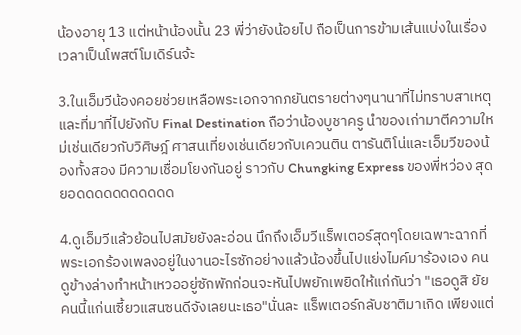น้องอายุ 13 แต่หน้าน้องนั้น 23 พี่ว่ายังน้อยไป ถือเป็นการข้ามเส้นแบ่งในเรื่องเวลาเป็นโพสต์โมเดิร์นจ้ะ

3.ในเอ็มวีน้องคอยช่วยเหลือพระเอกจากภยันตรายต่างๆนานาที่ไม่ทราบสาเหตุและที่มาที่ไปยังกับ Final Destination ถือว่าน้องบูชาครู นำของเก่ามาตีความใหม่เช่นเดียวกับวิศิษฎ์ ศาสนเที่ยงเช่นเดียวกับเควนติน ตารันติโน่และเอ็มวีของน้องทั้งสอง มีความเชื่อมโยงกันอยู่ ราวกับ Chungking Express ของพี่หว่อง สุดยอดดดดดดดดดดด

4.ดูเอ็มวีแล้วย้อนไปสมัยยังละอ่อน นึกถึงเอ็มวีแร็พเตอร์สุดๆโดยเฉพาะฉากที่พระเอกร้องเพลงอยู่ในงานอะไรซักอย่างแล้วน้องขึ้นไปแย่งไมค์มาร้องเอง คนดูข้างล่างทำหน้าเหวออยู่ซักพักก่อนจะหันไปพยักเพยิดให้แก่กันว่า "เธอดูสิ ยัยคนนี้แก่นเซี้ยวแสนซนดีจังเลยนะเธอ"นั่นละ แร็พเตอร์กลับชาติมาเกิด เพียงแต่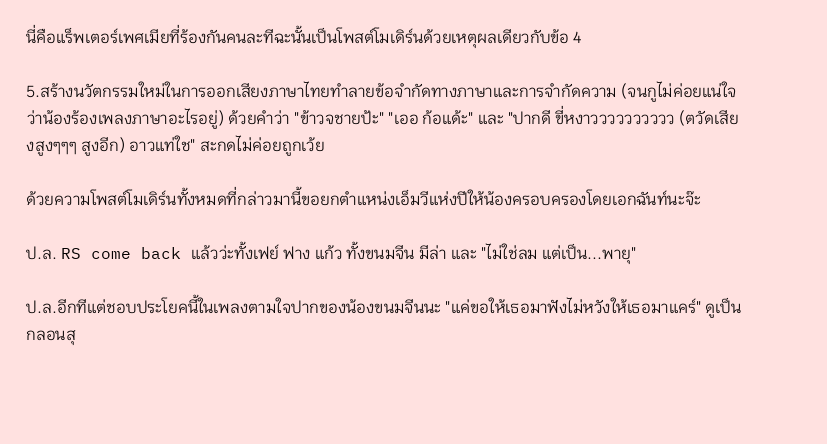นี่คือแร็พเตอร์เพศเมียที่ร้องกันคนละทีฉะนั้นเป็นโพสต์โมเดิร์นด้วยเหตุผลเดียวกับข้อ 4

5.สร้างนวัตกรรมใหม่ในการออกเสียงภาษาไทยทำลายข้อจำกัดทางภาษาและการจำกัดความ (จนกูไม่ค่อยแน่ใจว่าน้องร้องเพลงภาษาอะไรอยู่) ด้วยคำว่า "ข้าวจชายป้ะ" "เออ ก้อแด้ะ" และ "ปากดี ขี่หงาวววววววววว (ตวัดเสียงสูงๆๆๆ สูงอีก) อาวแท่ใช" สะกดไม่ค่อยถูกเว้ย

ด้วยความโพสต์โมเดิร์นทั้งหมดที่กล่าวมานี้ขอยกตำแหน่งเอ็มวีแห่งปีให้น้องครอบครองโดยเอกฉันท์นะจ๊ะ

ป.ล. RS come back แล้วว่ะทั้งเฟย์ ฟาง แก้ว ทั้งขนมจีน มีล่า และ "ไม่ใช่ลม แต่เป็น...พายุ"

ป.ล.อีกทีแต่ชอบประโยคนี้ในเพลงตามใจปากของน้องขนมจีนนะ "แค่ขอให้เธอมาฟังไม่หวังให้เธอมาแคร์" ดูเป็นกลอนสุ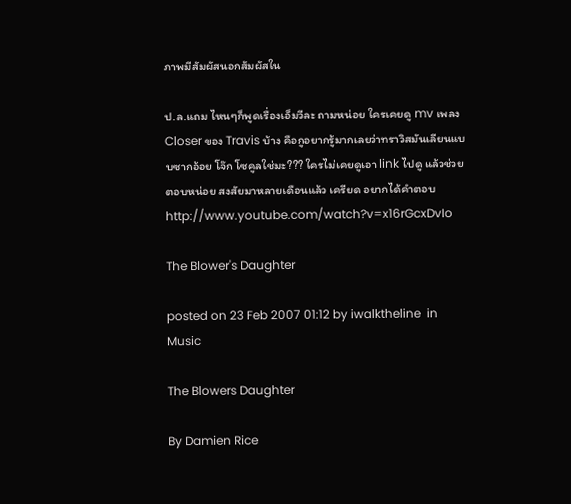ภาพมีสัมผัสนอกสัมผัสใน

ป.ล.แถม ไหนๆก็พูดเรื่องเอ็มวีละ ถามหน่อย ใครเคยดู mv เพลง Closer ของ Travis บ้าง คือกูอยากรู้มากเลยว่าทราวิสมันเลียนแบบซากอ้อย โจ๊ก โซคูลใช่มะ??? ใครไม่เคยดูเอา link ไปดู แล้วช่วยตอบหน่อย สงสัยมาหลายเดือนแล้ว เครียด อยากได้คำตอบ http://www.youtube.com/watch?v=x16rGcxDvIo

The Blower's Daughter

posted on 23 Feb 2007 01:12 by iwalktheline  in Music

The Blowers Daughter

By Damien Rice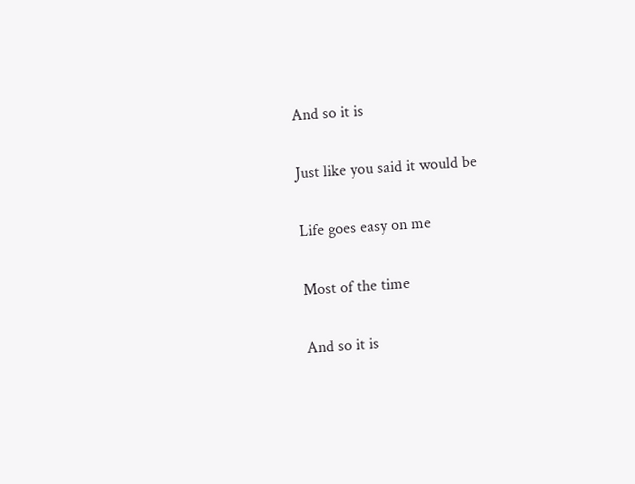And so it is

Just like you said it would be

Life goes easy on me

Most of the time

And so it is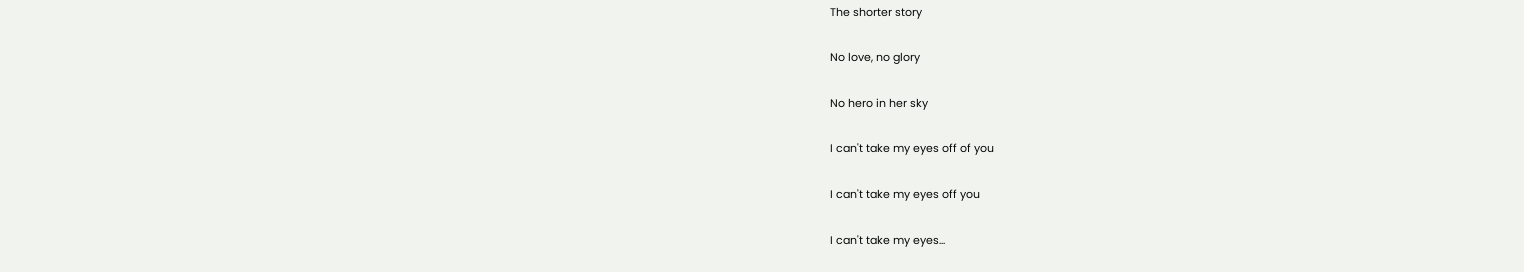The shorter story

No love, no glory

No hero in her sky

I can't take my eyes off of you

I can't take my eyes off you

I can't take my eyes...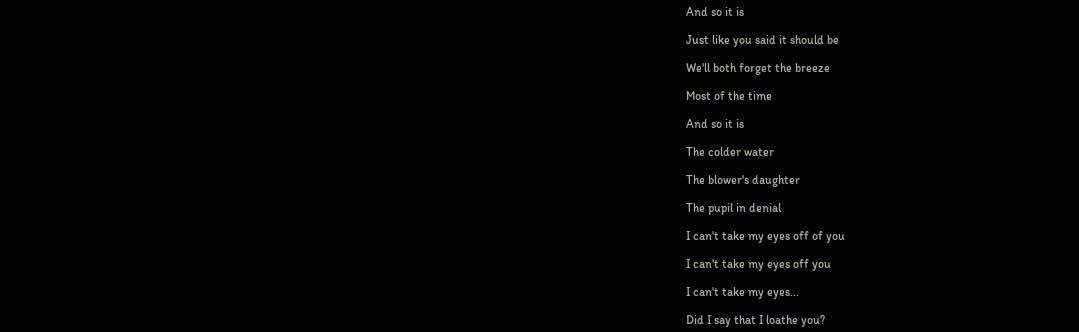And so it is

Just like you said it should be

We'll both forget the breeze

Most of the time

And so it is

The colder water

The blower's daughter

The pupil in denial

I can't take my eyes off of you

I can't take my eyes off you

I can't take my eyes...

Did I say that I loathe you?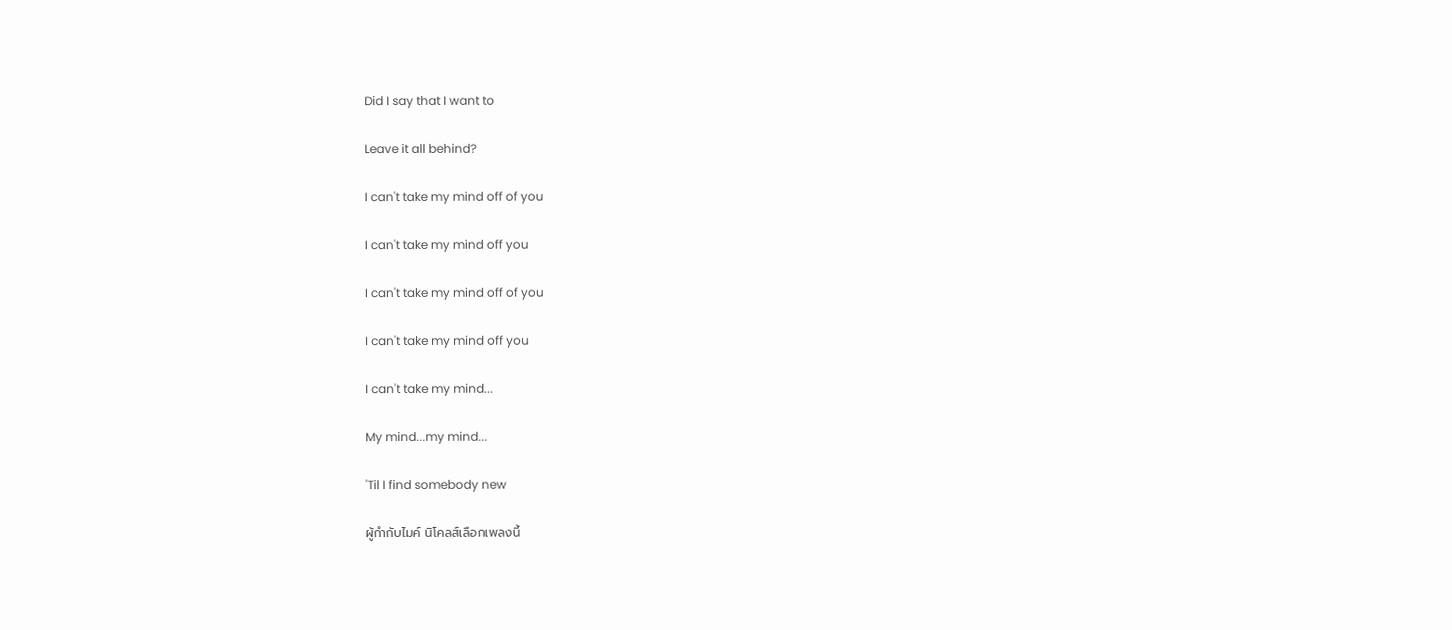Did I say that I want to

Leave it all behind?

I can't take my mind off of you

I can't take my mind off you

I can't take my mind off of you

I can't take my mind off you

I can't take my mind...

My mind...my mind...

'Til I find somebody new

ผู้กำกับไมค์ นิโคลส์เลือกเพลงนี้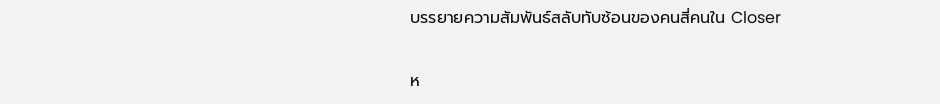บรรยายความสัมพันธ์สลับทับซ้อนของคนสี่คนใน Closer

ห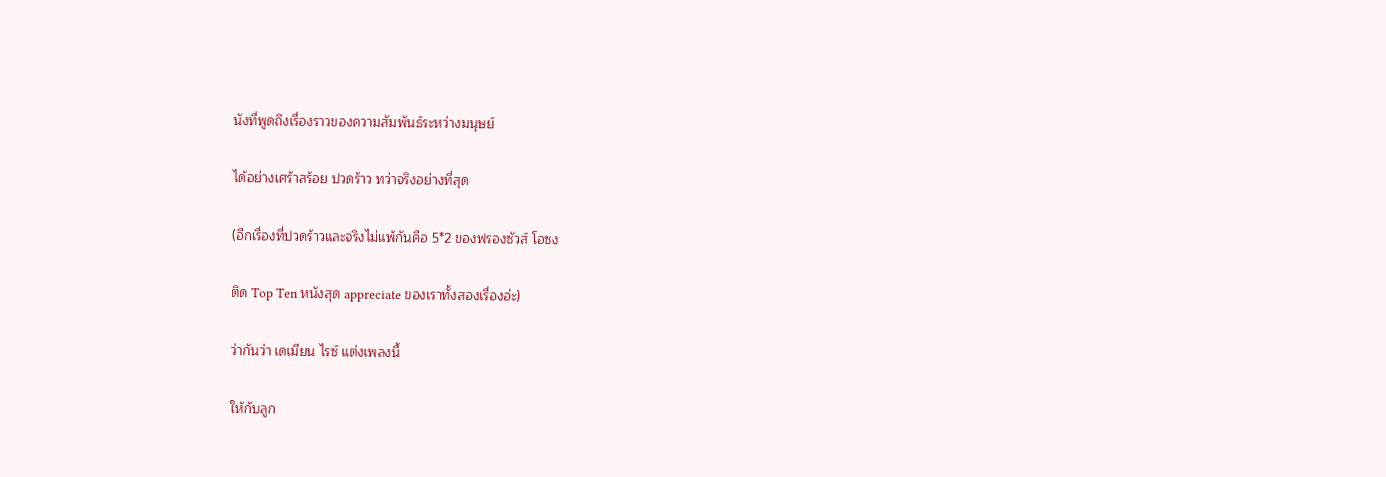นังที่พูดถึงเรื่องราวของความสัมพันธ์ระหว่างมนุษย์

ได้อย่างเศร้าสร้อย ปวดร้าว ทว่าจริงอย่างที่สุด

(อีกเรื่องที่ปวดร้าวและจริงไม่แพ้กันคือ 5*2 ของฟรองซัวส์ โอซง

ติด Top Ten หนังสุด appreciate ของเราทั้งสองเรื่องอ่ะ)

ว่ากันว่า เดเมียน ไรซ์ แต่งเพลงนี้

ให้กับลูก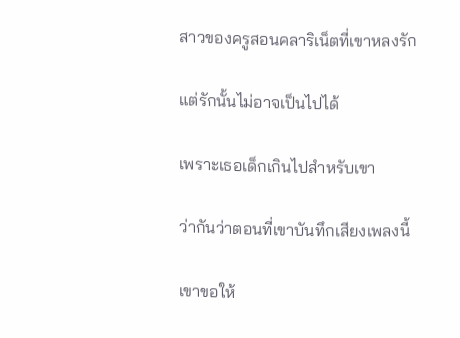สาวของครูสอนคลาริเน็ตที่เขาหลงรัก

แต่รักนั้นไม่อาจเป็นไปได้

เพราะเธอเด็กเกินไปสำหรับเขา

ว่ากันว่าตอนที่เขาบันทึกเสียงเพลงนี้

เขาขอให้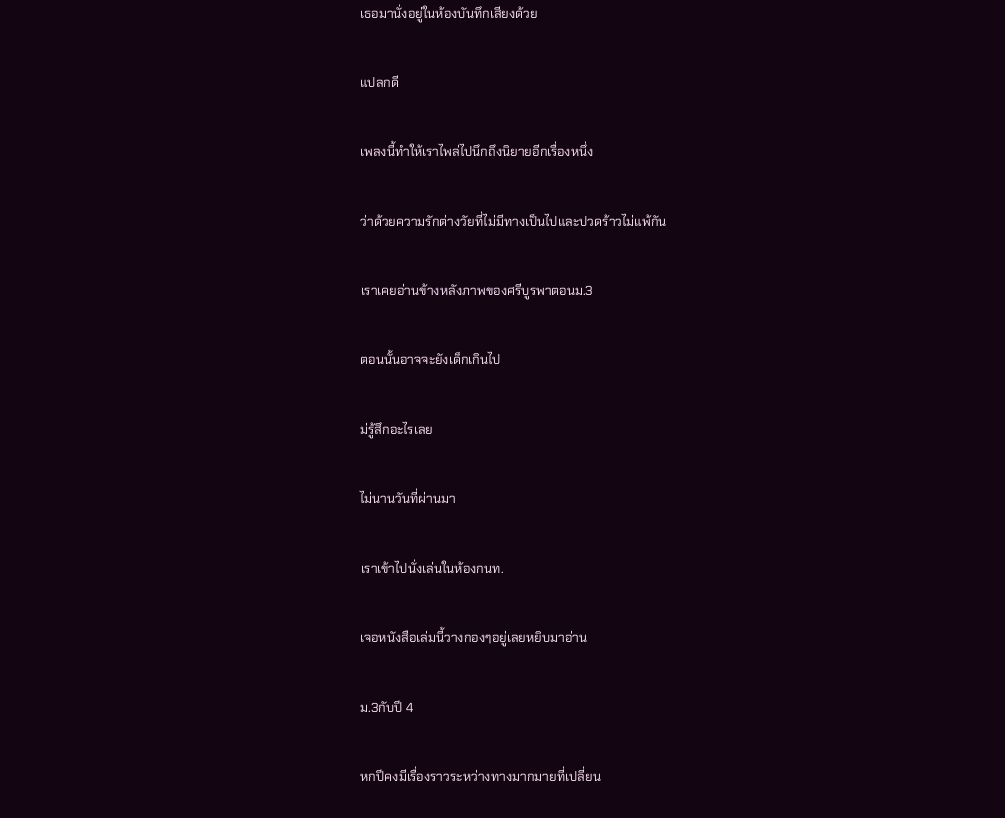เธอมานั่งอยู่ในห้องบันทึกเสียงด้วย

แปลกดี

เพลงนี้ทำให้เราไพล่ไปนึกถึงนิยายอีกเรื่องหนึ่ง

ว่าด้วยความรักต่างวัยที่ไม่มีทางเป็นไปและปวดร้าวไม่แพ้กัน

เราเคยอ่านข้างหลังภาพของศรีบูรพาตอนม.3

ตอนนั้นอาจจะยังเด็กเกินไป

ม่รู้สึกอะไรเลย

ไม่นานวันที่ผ่านมา

เราเข้าไปนั่งเล่นในห้องกนท.

เจอหนังสือเล่มนี้วางกองๆอยู่เลยหยิบมาอ่าน

ม.3กับปี 4

หกปีคงมีเรื่องราวระหว่างทางมากมายที่เปลี่ยน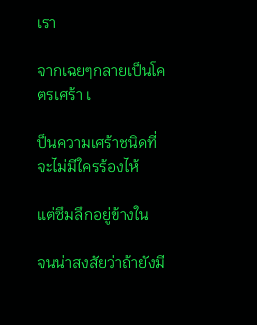เรา

จากเฉยๆกลายเป็นโคตรเศร้า เ

ป็นความเศร้าชนิดที่จะไม่มีใครร้องไห้

แต่ซึมลึกอยู่ข้างใน

จนน่าสงสัยว่าถ้ายังมี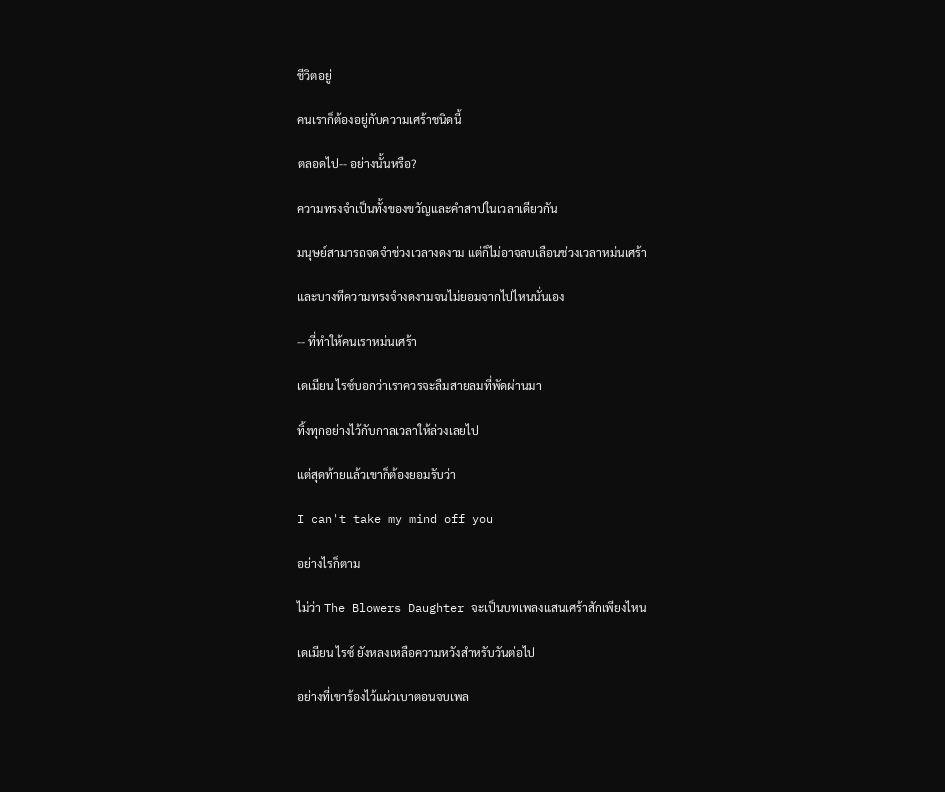ชีวิตอยู่

คนเราก็ต้องอยู่กับความเศร้าชนิดนี้

ตลอดไป-- อย่างนั้นหรือ?

ความทรงจำเป็นทั้งของขวัญและคำสาปในเวลาเดียวกัน

มนุษย์สามารถจดจำช่วงเวลางดงาม แต่ก็ไม่อาจลบเลือนช่วงเวลาหม่นเศร้า

และบางทีความทรงจำงดงามจนไม่ยอมจากไปไหนนั่นเอง

-- ที่ทำให้คนเราหม่นเศร้า

เดเมียน ไรซ์บอกว่าเราควรจะลืมสายลมที่พัดผ่านมา

ทิ้งทุกอย่างไว้กับกาลเวลาให้ล่วงเลยไป

แต่สุดท้ายแล้วเขาก็ต้องยอมรับว่า

I can't take my mind off you

อย่างไรก็ตาม

ไม่ว่า The Blowers Daughter จะเป็นบทเพลงแสนเศร้าสักเพียงไหน

เดเมียน ไรซ์ ยังหลงเหลือความหวังสำหรับวันต่อไป

อย่างที่เขาร้องไว้แผ่วเบาตอนจบเพล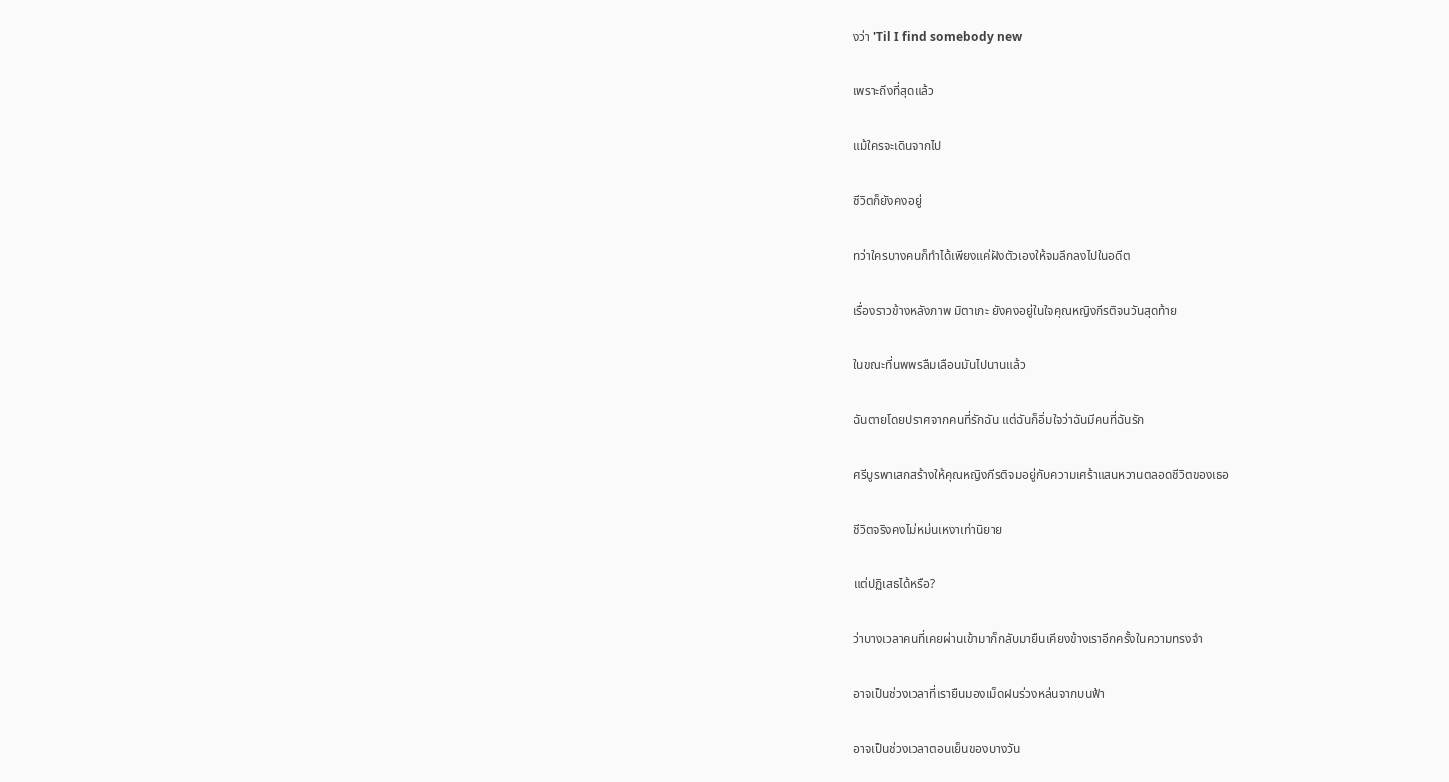งว่า 'Til I find somebody new

เพราะถึงที่สุดแล้ว

แม้ใครจะเดินจากไป

ชีวิตก็ยังคงอยู่

ทว่าใครบางคนก็ทำได้เพียงแค่ฝังตัวเองให้จมลึกลงไปในอดีต

เรื่องราวข้างหลังภาพ มิตาเกะ ยังคงอยู่ในใจคุณหญิงกีรติจนวันสุดท้าย

ในขณะที่นพพรลืมเลือนมันไปนานแล้ว

ฉันตายโดยปราศจากคนที่รักฉัน แต่ฉันก็อิ่มใจว่าฉันมีคนที่ฉันรัก

ศรีบูรพาเสกสร้างให้คุณหญิงกีรติจมอยู่กับความเศร้าแสนหวานตลอดชีวิตของเธอ

ชีวิตจริงคงไม่หม่นเหงาเท่านิยาย

แต่ปฏิเสธได้หรือ?

ว่าบางเวลาคนที่เคยผ่านเข้ามาก็กลับมายืนเคียงข้างเราอีกครั้งในความทรงจำ

อาจเป็นช่วงเวลาที่เรายืนมองเม็ดฝนร่วงหล่นจากบนฟ้า

อาจเป็นช่วงเวลาตอนเย็นของบางวัน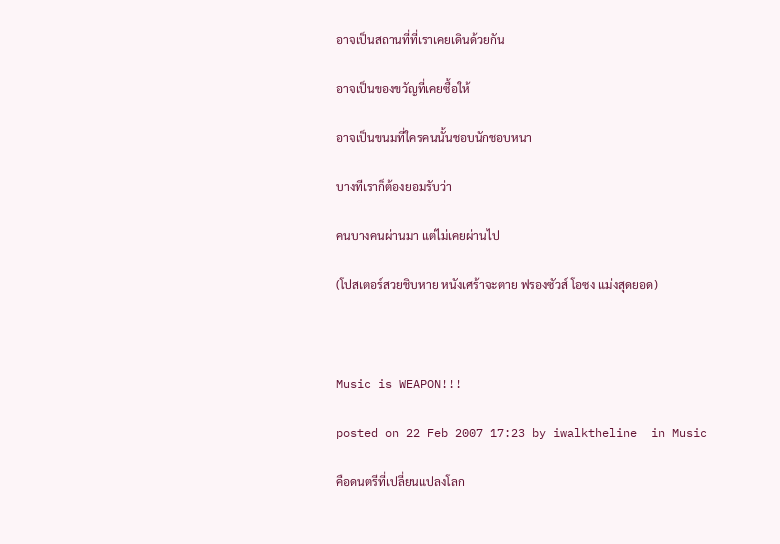อาจเป็นสถานที่ที่เราเคยเดินด้วยกัน

อาจเป็นของขวัญที่เคยซื้อให้

อาจเป็นขนมที่ใครคนนั้นชอบนักชอบหนา

บางทีเราก็ต้องยอมรับว่า

คนบางคนผ่านมา แต่ไม่เคยผ่านไป

(โปสเตอร์สวยชิบหาย หนังเศร้าจะตาย ฟรองซัวส์ โอซง แม่งสุดยอด)



Music is WEAPON!!!

posted on 22 Feb 2007 17:23 by iwalktheline  in Music

คือดนตรีที่เปลี่ยนแปลงโลก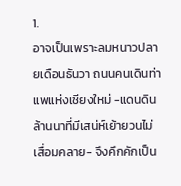1.
อาจเป็นเพราะลมหนาวปลายเดือนธันวา ถนนคนเดินท่าแพแห่งเชียงใหม่ -แดนดินล้านนาที่มีเสน่ห์เย้ายวนไม่เสื่อมคลาย- จึงคึกคักเป็น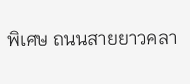พิเศษ ถนนสายยาวคลา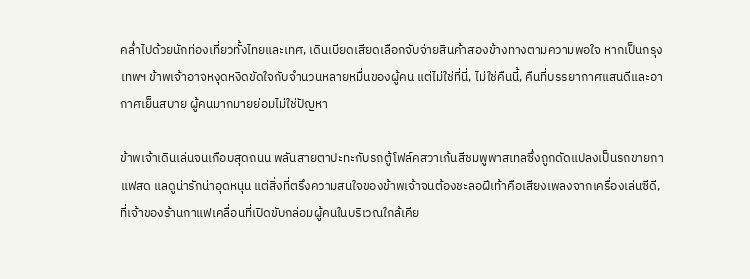คล่ำไปด้วยนักท่องเที่ยวทั้งไทยและเทศ, เดินเบียดเสียดเลือกจับจ่ายสินค้าสองข้างทางตามความพอใจ หากเป็นกรุงเทพฯ ข้าพเจ้าอาจหงุดหงิดขัดใจกับจำนวนหลายหมื่นของผู้คน แต่ไม่ใช่ที่นี่, ไม่ใช่คืนนี้, คืนที่บรรยากาศแสนดีและอากาศเย็นสบาย ผู้คนมากมายย่อมไม่ใช่ปัญหา

ข้าพเจ้าเดินเล่นจนเกือบสุดถนน พลันสายตาปะทะกับรถตู้โฟล์คสวาเก้นสีชมพูพาสเทลซึ่งถูกดัดแปลงเป็นรถขายกาแฟสด แลดูน่ารักน่าอุดหนุน แต่สิ่งที่ตรึงความสนใจของข้าพเจ้าจนต้องชะลอฝีเท้าคือเสียงเพลงจากเครื่องเล่นซีดี, ที่เจ้าของร้านกาแฟเคลื่อนที่เปิดขับกล่อมผู้คนในบริเวณใกล้เคีย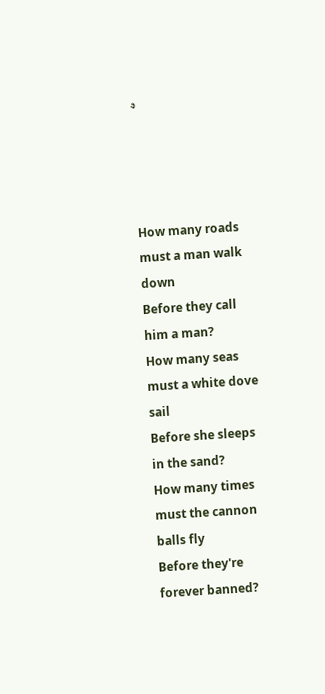ง




How many roads must a man walk down
Before they call him a man?
How many seas must a white dove sail
Before she sleeps in the sand?
How many times must the cannon balls fly
Before they're forever banned?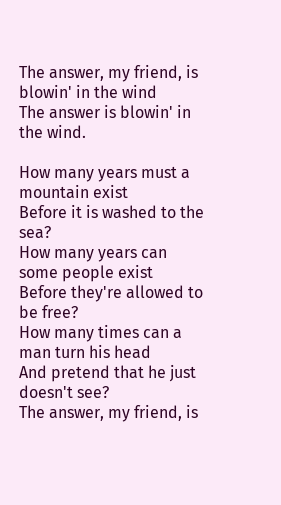The answer, my friend, is blowin' in the wind
The answer is blowin' in the wind.

How many years must a mountain exist
Before it is washed to the sea?
How many years can some people exist
Before they're allowed to be free?
How many times can a man turn his head
And pretend that he just doesn't see?
The answer, my friend, is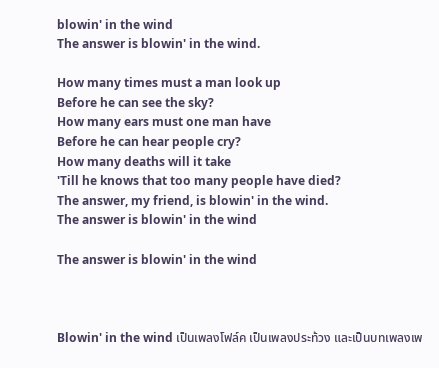blowin' in the wind
The answer is blowin' in the wind.

How many times must a man look up
Before he can see the sky?
How many ears must one man have
Before he can hear people cry?
How many deaths will it take
'Till he knows that too many people have died?
The answer, my friend, is blowin' in the wind.
The answer is blowin' in the wind

The answer is blowin' in the wind



Blowin' in the wind เป็นเพลงโฟล์ค เป็นเพลงประท้วง และเป็นบทเพลงเพ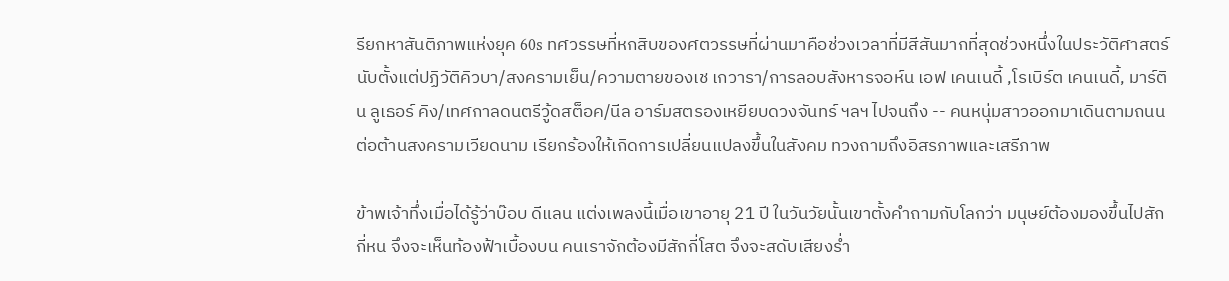รียกหาสันติภาพแห่งยุค 60s ทศวรรษที่หกสิบของศตวรรษที่ผ่านมาคือช่วงเวลาที่มีสีสันมากที่สุดช่วงหนึ่งในประวัติศาสตร์ นับตั้งแต่ปฏิวัติคิวบา/สงครามเย็น/ความตายของเช เกวารา/การลอบสังหารจอห์น เอฟ เคนเนดี้ ,โรเบิร์ต เคนเนดี้, มาร์ติน ลูเธอร์ คิง/เทศกาลดนตรีวู้ดสต็อค/นีล อาร์มสตรองเหยียบดวงจันทร์ ฯลฯ ไปจนถึง -- คนหนุ่มสาวออกมาเดินตามถนน ต่อต้านสงครามเวียดนาม เรียกร้องให้เกิดการเปลี่ยนแปลงขึ้นในสังคม ทวงถามถึงอิสรภาพและเสรีภาพ

ข้าพเจ้าทึ่งเมื่อได้รู้ว่าบ๊อบ ดีแลน แต่งเพลงนี้เมื่อเขาอายุ 21 ปี ในวันวัยนั้นเขาตั้งคำถามกับโลกว่า มนุษย์ต้องมองขึ้นไปสักกี่หน จึงจะเห็นท้องฟ้าเบื้องบน คนเราจักต้องมีสักกี่โสต จึงจะสดับเสียงร่ำ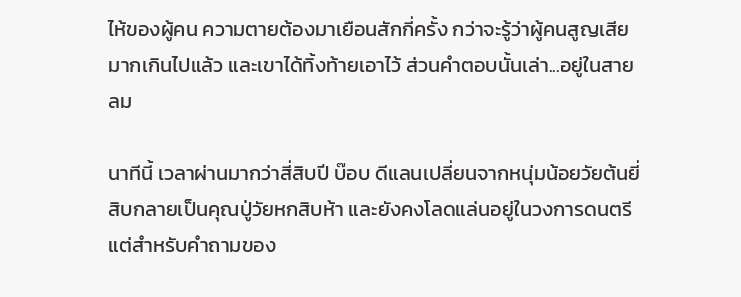ไห้ของผู้คน ความตายต้องมาเยือนสักกี่ครั้ง กว่าจะรู้ว่าผู้คนสูญเสียมากเกินไปแล้ว และเขาได้ทิ้งท้ายเอาไว้ ส่วนคำตอบนั้นเล่า...อยู่ในสายลม

นาทีนี้ เวลาผ่านมากว่าสี่สิบปี บ๊อบ ดีแลนเปลี่ยนจากหนุ่มน้อยวัยต้นยี่สิบกลายเป็นคุณปู่วัยหกสิบห้า และยังคงโลดแล่นอยู่ในวงการดนตรี แต่สำหรับคำถามของ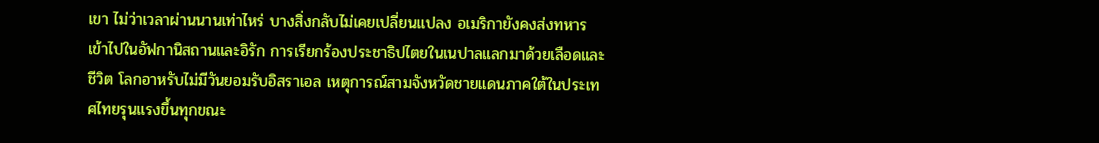เขา ไม่ว่าเวลาผ่านนานเท่าไหร่ บางสิ่งกลับไม่เคยเปลี่ยนแปลง อเมริกายังคงส่งทหารเข้าไปในอัฟกานิสถานและอิรัก การเรียกร้องประชาธิปไตยในเนปาลแลกมาด้วยเลือดและชีวิต โลกอาหรับไม่มีวันยอมรับอิสราเอล เหตุการณ์สามจังหวัดชายแดนภาคใต้ในประเทศไทยรุนแรงขึ้นทุกขณะ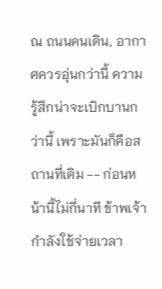ณ ถนนคนเดิน, อากาศควรอุ่นกว่านี้ ความรู้สึกน่าจะเบิกบานกว่านี้ เพราะมันก็คือสถานที่เดิม -- ก่อนหน้านี้ไม่กี่นาที ข้าพเจ้ากำลังใช้จ่ายเวลา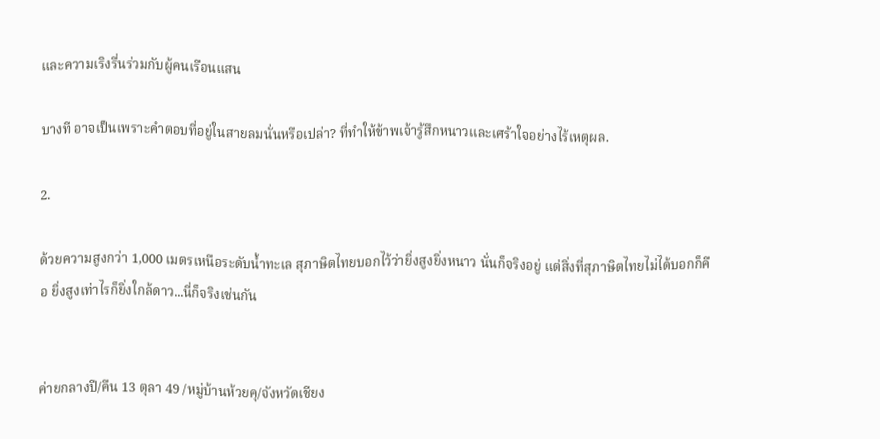และความเริงรื่นร่วมกับผู้คนเรือนแสน

บางที อาจเป็นเพราะคำตอบที่อยู่ในสายลมนั่นหรือเปล่า? ที่ทำให้ข้าพเจ้ารู้สึกหนาวและเศร้าใจอย่างไร้เหตุผล.

2.

ด้วยความสูงกว่า 1,000 เมตรเหนือระดับน้ำทะเล สุภาษิตไทยบอกไว้ว่ายิ่งสูงยิ่งหนาว นั่นก็จริงอยู่ แต่สิ่งที่สุภาษิตไทยไม่ได้บอกก็คือ ยิ่งสูงเท่าไรก็ยิ่งใกล้ดาว...นี่ก็จริงเช่นกัน


ค่ายกลางปี/คืน 13 ตุลา 49 /หมู่บ้านห้วยคุ/จังหวัดเชียง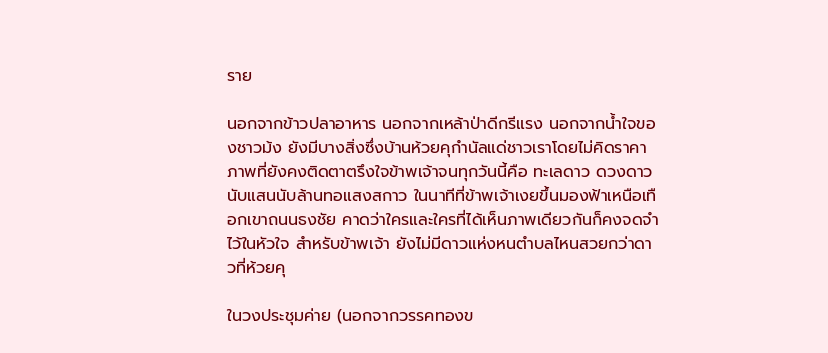ราย

นอกจากข้าวปลาอาหาร นอกจากเหล้าป่าดีกรีแรง นอกจากน้ำใจของชาวม้ง ยังมีบางสิ่งซึ่งบ้านห้วยคุกำนัลแด่ชาวเราโดยไม่คิดราคา ภาพที่ยังคงติดตาตรึงใจข้าพเจ้าจนทุกวันนี้คือ ทะเลดาว ดวงดาวนับแสนนับล้านทอแสงสกาว ในนาทีที่ข้าพเจ้าเงยขึ้นมองฟ้าเหนือเทือกเขาถนนธงชัย คาดว่าใครและใครที่ได้เห็นภาพเดียวกันก็คงจดจำไว้ในหัวใจ สำหรับข้าพเจ้า ยังไม่มีดาวแห่งหนตำบลไหนสวยกว่าดาวที่ห้วยคุ

ในวงประชุมค่าย (นอกจากวรรคทองข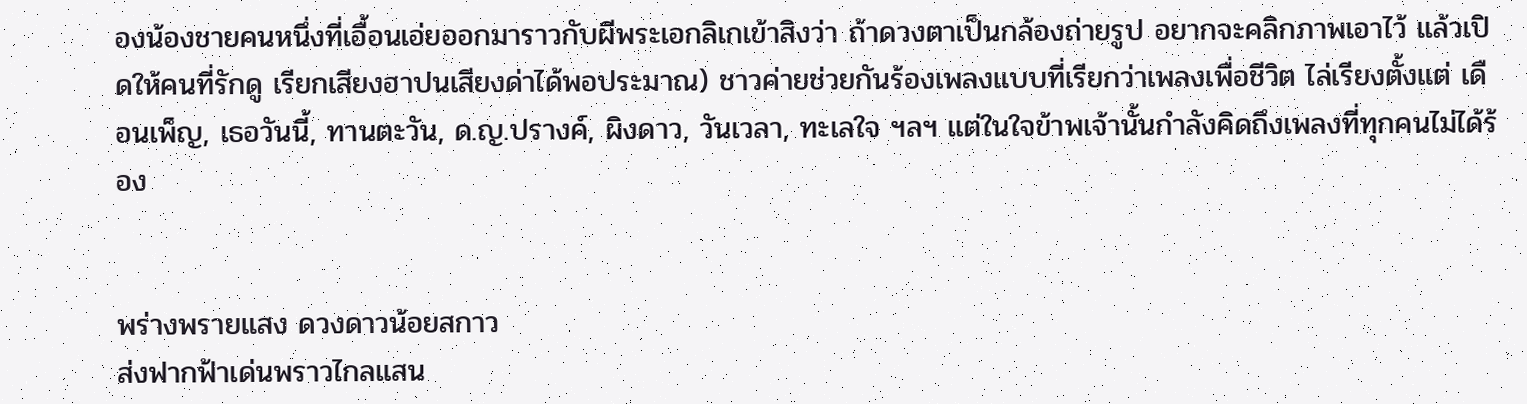องน้องชายคนหนึ่งที่เอื้อนเอ่ยออกมาราวกับผีพระเอกลิเกเข้าสิงว่า ถ้าดวงตาเป็นกล้องถ่ายรูป อยากจะคลิกภาพเอาไว้ แล้วเปิดให้คนที่รักดู เรียกเสียงฮาปนเสียงด่าได้พอประมาณ) ชาวค่ายช่วยกันร้องเพลงแบบที่เรียกว่าเพลงเพื่อชีวิต ไล่เรียงตั้งแต่ เดือนเพ็ญ, เธอวันนี้, ทานตะวัน, ด.ญ.ปรางค์, ผิงดาว, วันเวลา, ทะเลใจ ฯลฯ แต่ในใจข้าพเจ้านั้นกำลังคิดถึงเพลงที่ทุกคนไม่ได้ร้อง


พร่างพรายแสง ดวงดาวน้อยสกาว
ส่งฟากฟ้าเด่นพราวไกลแสน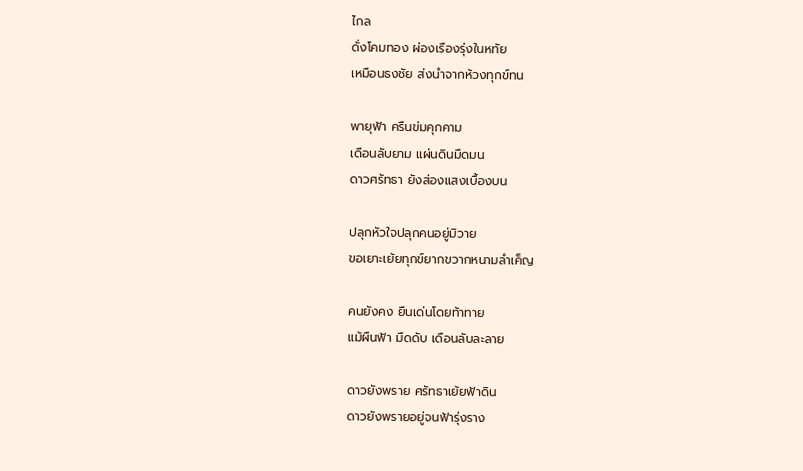ไกล
ดั่งโคมทอง ผ่องเรืองรุ่งในหทัย
เหมือนธงชัย ส่งนำจากห้วงทุกข์ทน

พายุฟ้า ครืนข่มคุกคาม
เดือนลับยาม แผ่นดินมืดมน
ดาวศรัทธา ยังส่องแสงเบื้องบน

ปลุกหัวใจปลุกคนอยู่มิวาย
ขอเยาะเย้ยทุกข์ยากขวากหนามลำเค็ญ

คนยังคง ยืนเด่นโดยท้าทาย
แม้ผืนฟ้า มืดดับ เดือนลับละลาย

ดาวยังพราย ศรัทธาเย้ยฟ้าดิน
ดาวยังพรายอยู่จนฟ้ารุ่งราง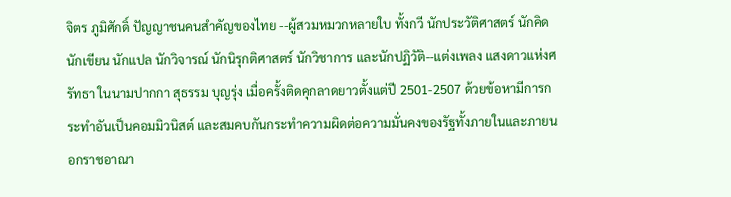จิตร ภูมิศักดิ์ ปัญญาชนคนสำคัญของไทย --ผู้สวมหมวกหลายใบ ทั้งกวี นักประวัติศาสตร์ นักคิด นักเขียน นักแปล นักวิจารณ์ นักนิรุกติศาสตร์ นักวิชาการ และนักปฏิวัติ--แต่งเพลง แสงดาวแห่งศรัทธา ในนามปากกา สุธรรม บุญรุ่ง เมื่อครั้งติดคุกลาดยาวตั้งแต่ปี 2501-2507 ด้วยข้อหามีการกระทำอันเป็นคอมมิวนิสต์ และสมคบกันกระทำความผิดต่อความมั่นคงของรัฐทั้งภายในและภายนอกราชอาณา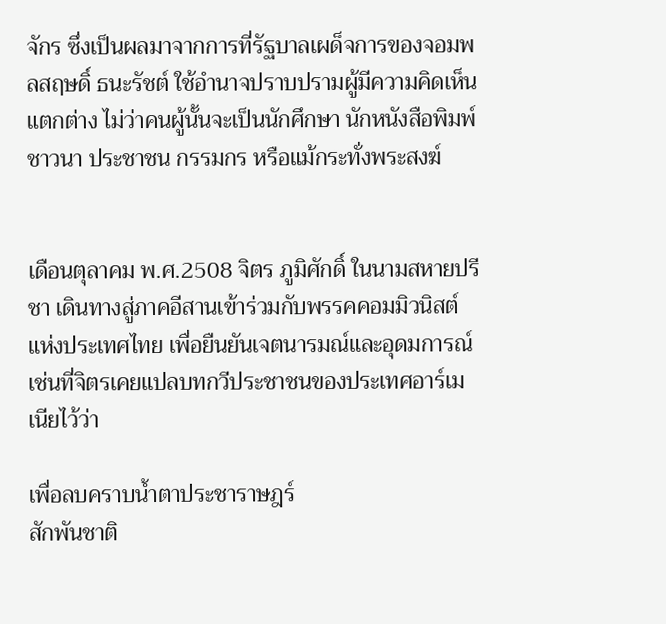จักร ซึ่งเป็นผลมาจากการที่รัฐบาลเผด็จการของจอมพลสฤษดิ์ ธนะรัชต์ ใช้อำนาจปราบปรามผู้มีความคิดเห็นแตกต่าง ไม่ว่าคนผู้นั้นจะเป็นนักศึกษา นักหนังสือพิมพ์ ชาวนา ประชาชน กรรมกร หรือแม้กระทั่งพระสงฆ์


เดือนตุลาคม พ.ศ.2508 จิตร ภูมิศักดิ์ ในนามสหายปรีชา เดินทางสู่ภาคอีสานเข้าร่วมกับพรรคคอมมิวนิสต์แห่งประเทศไทย เพื่อยืนยันเจตนารมณ์และอุดมการณ์ เช่นที่จิตรเคยแปลบทกวีประชาชนของประเทศอาร์เมเนียไว้ว่า

เพื่อลบคราบน้ำตาประชาราษฎร์
สักพันชาติ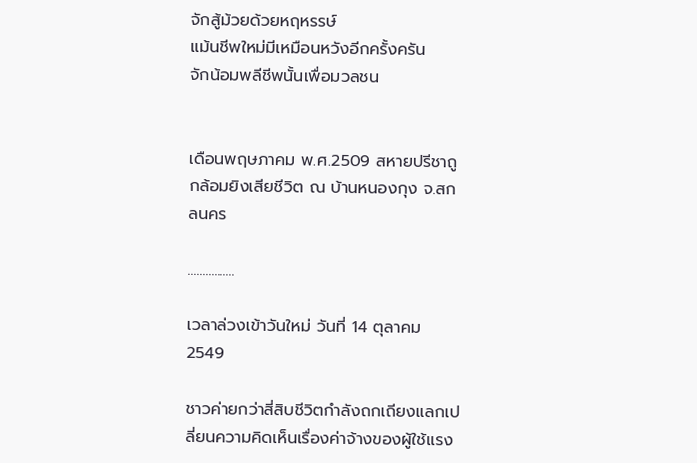จักสู้ม้วยด้วยหฤหรรษ์
แม้นชีพใหม่มีเหมือนหวังอีกครั้งครัน
จักน้อมพลีชีพนั้นเพื่อมวลชน


เดือนพฤษภาคม พ.ศ.2509 สหายปรีชาถูกล้อมยิงเสียชีวิต ณ บ้านหนองกุง จ.สกลนคร

................

เวลาล่วงเข้าวันใหม่ วันที่ 14 ตุลาคม 2549

ชาวค่ายกว่าสี่สิบชีวิตกำลังถกเถียงแลกเปลี่ยนความคิดเห็นเรื่องค่าจ้างของผู้ใช้แรง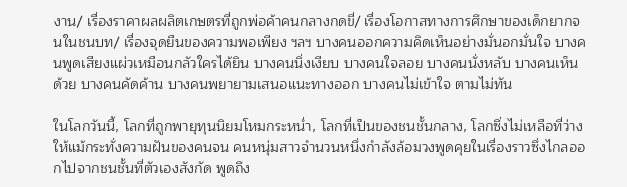งาน/ เรื่องราคาผลผลิตเกษตรที่ถูกพ่อค้าคนกลางกดขี่/ เรื่องโอกาสทางการศึกษาของเด็กยากจนในชนบท/ เรื่องจุดยืนของความพอเพียง ฯลฯ บางคนออกความคิดเห็นอย่างมั่นอกมั่นใจ บางคนพูดเสียงแผ่วเหมือนกลัวใครได้ยิน บางคนนิ่งเงียบ บางคนใจลอย บางคนนั่งหลับ บางคนเห็นด้วย บางคนคัดค้าน บางคนพยายามเสนอแนะทางออก บางคนไม่เข้าใจ ตามไม่ทัน

ในโลกวันนี้, โลกที่ถูกพายุทุนนิยมโหมกระหน่ำ, โลกที่เป็นของชนชั้นกลาง, โลกซึ่งไม่เหลือที่ว่างให้แม้กระทั่งความฝันของคนจน คนหนุ่มสาวจำนวนหนึ่งกำลังล้อมวงพูดคุยในเรื่องราวซึ่งไกลออกไปจากชนชั้นที่ตัวเองสังกัด พูดถึง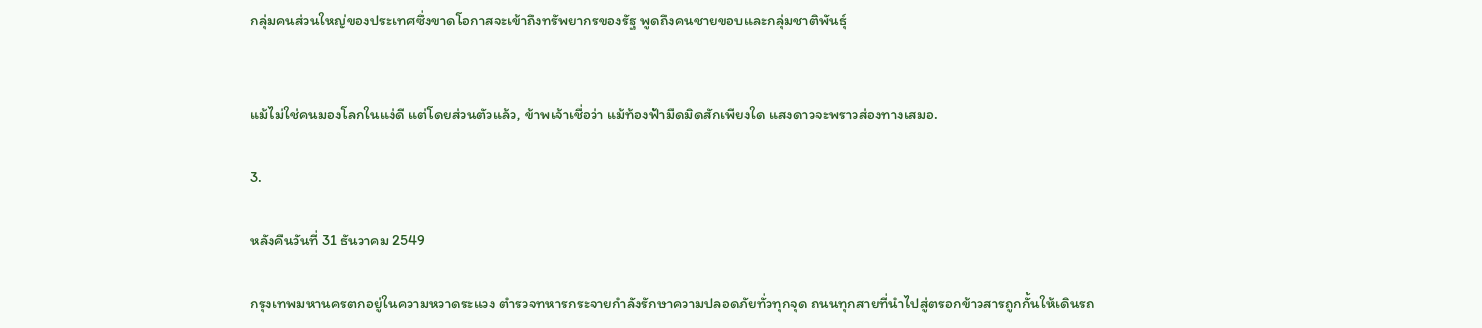กลุ่มคนส่วนใหญ่ของประเทศซึ่งขาดโอกาสจะเข้าถึงทรัพยากรของรัฐ พูดถึงคนชายขอบและกลุ่มชาติพันธุ์


แม้ไม่ใช่คนมองโลกในแง่ดี แต่โดยส่วนตัวแล้ว, ข้าพเจ้าเชื่อว่า แม้ท้องฟ้ามืดมิดสักเพียงใด แสงดาวจะพราวส่องทางเสมอ.

3.

หลังคืนวันที่ 31 ธันวาคม 2549

กรุงเทพมหานครตกอยู่ในความหวาดระแวง ตำรวจทหารกระจายกำลังรักษาความปลอดภัยทั่วทุกจุด ถนนทุกสายที่นำไปสู่ตรอกข้าวสารถูกกั้นให้เดินรถ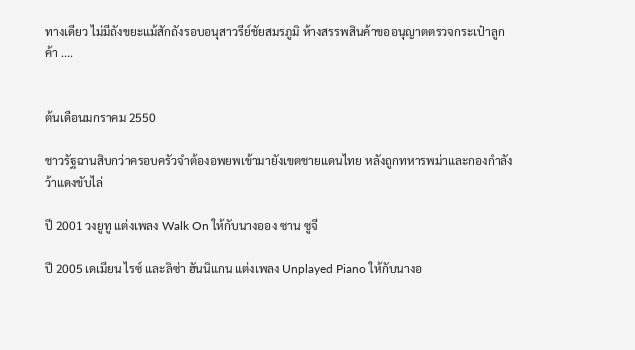ทางเดียว ไม่มีถังขยะแม้สักถังรอบอนุสาวรีย์ชัยสมรภูมิ ห้างสรรพสินค้าขออนุญาตตรวจกระเป๋าลูกค้า ....


ต้นเดือนมกราคม 2550

ชาวรัฐฉานสิบกว่าครอบครัวจำต้องอพยพเข้ามายังเขตชายแดนไทย หลังถูกทหารพม่าและกองกำลังว้าแดงขับไล่

ปี 2001 วงยูทู แต่งเพลง Walk On ให้กับนางออง ซาน ซูจี

ปี 2005 เดเมียน ไรซ์ และลิซ่า ฮันนิแกน แต่งเพลง Unplayed Piano ให้กับนางอ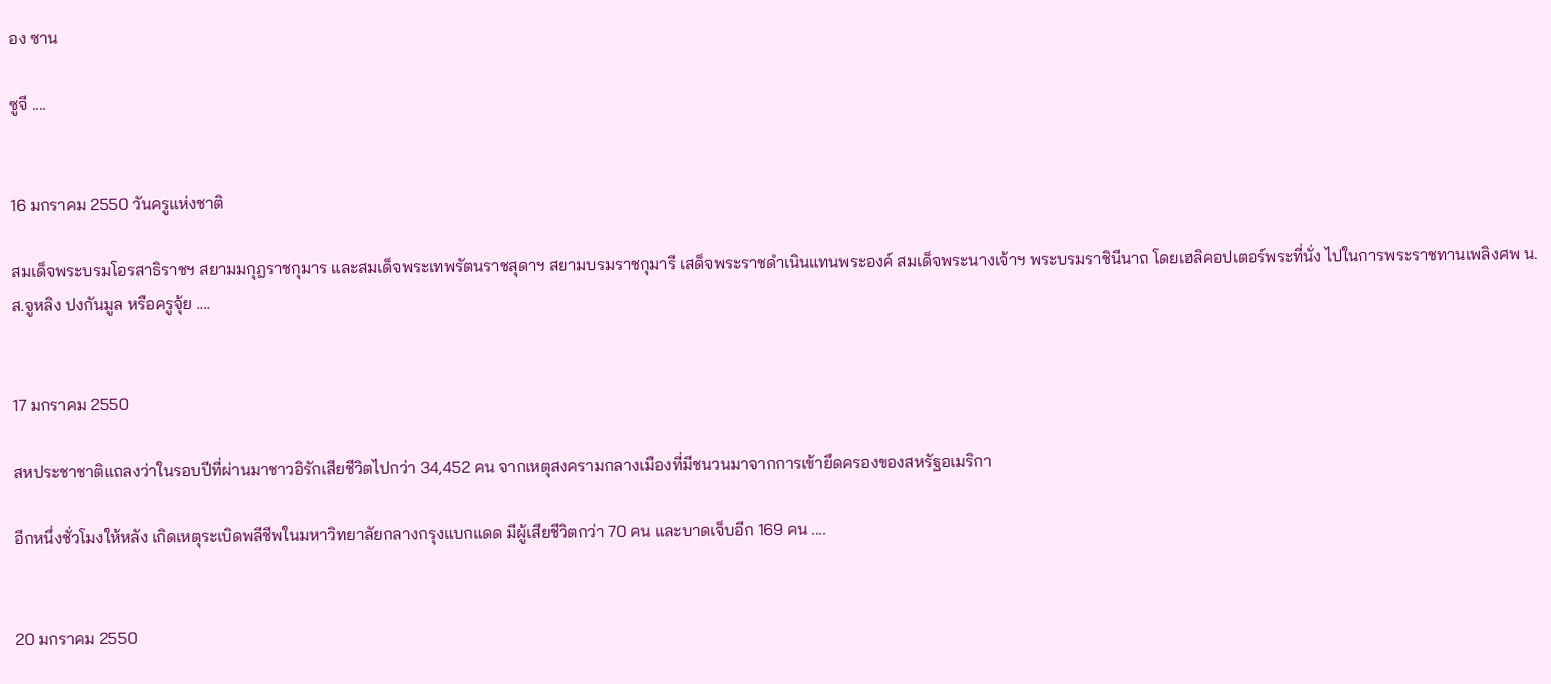อง ซาน

ซูจี ....


16 มกราคม 2550 วันครูแห่งชาติ

สมเด็จพระบรมโอรสาธิราชฯ สยามมกุฎราชกุมาร และสมเด็จพระเทพรัตนราชสุดาฯ สยามบรมราชกุมารี เสด็จพระราชดำเนินแทนพระองค์ สมเด็จพระนางเจ้าฯ พระบรมราชินีนาถ โดยเฮลิคอปเตอร์พระที่นั่ง ไปในการพระราชทานเพลิงศพ น.ส.จูหลิง ปงกันมูล หรือครูจุ้ย ....


17 มกราคม 2550

สหประชาชาติแถลงว่าในรอบปีที่ผ่านมาชาวอิรักเสียชีวิตไปกว่า 34,452 คน จากเหตุสงครามกลางเมืองที่มีชนวนมาจากการเข้ายึดครองของสหรัฐอเมริกา

อีกหนึ่งชั่วโมงให้หลัง เกิดเหตุระเบิดพลีชีพในมหาวิทยาลัยกลางกรุงแบกแดด มีผู้เสียชีวิตกว่า 70 คน และบาดเจ็บอีก 169 คน ....


20 มกราคม 2550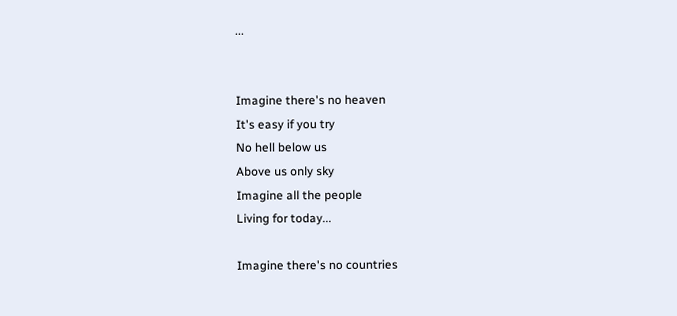...


Imagine there's no heaven
It's easy if you try
No hell below us
Above us only sky
Imagine all the people
Living for today...

Imagine there's no countries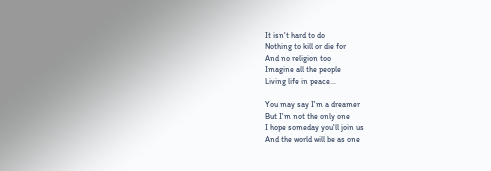It isn't hard to do
Nothing to kill or die for
And no religion too
Imagine all the people
Living life in peace...

You may say I'm a dreamer
But I'm not the only one
I hope someday you'll join us
And the world will be as one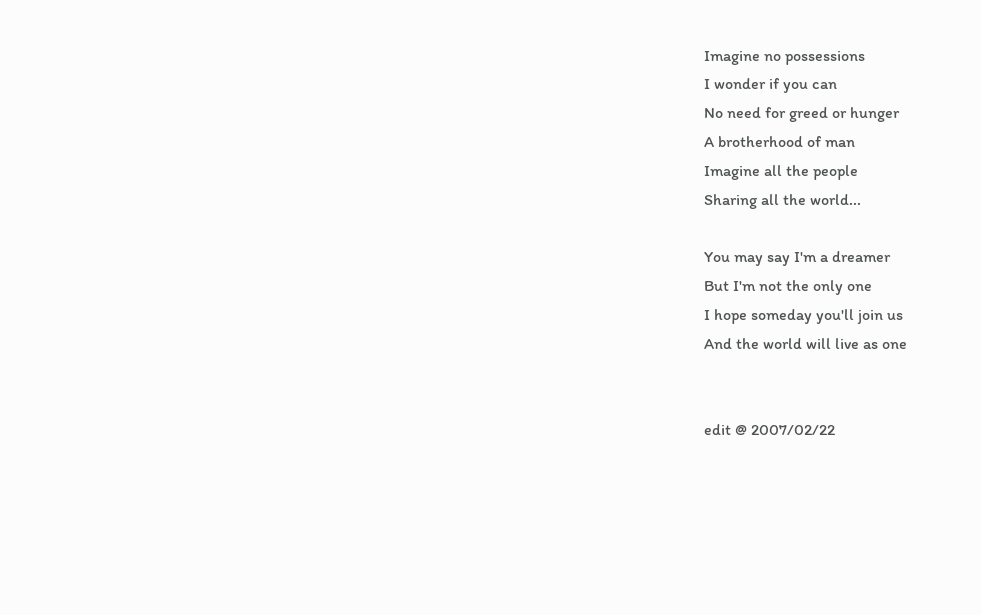Imagine no possessions
I wonder if you can
No need for greed or hunger
A brotherhood of man
Imagine all the people
Sharing all the world...

You may say I'm a dreamer
But I'm not the only one
I hope someday you'll join us
And the world will live as one


edit @ 2007/02/22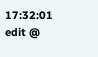17:32:01
edit @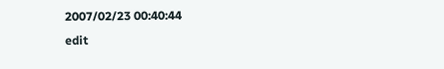2007/02/23 00:40:44
edit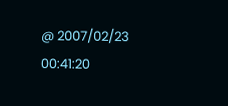@ 2007/02/23 00:41:20